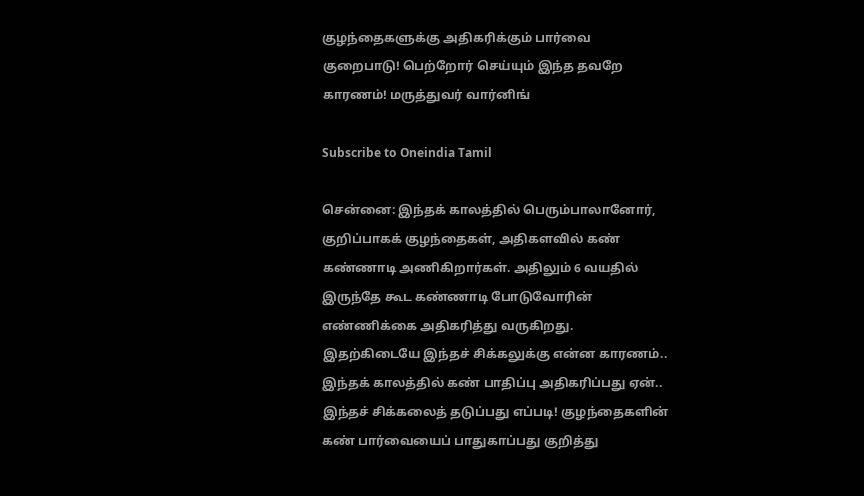குழந்தைகளுக்கு அதிகரிக்கும் பார்வை குறைபாடு! பெற்றோர் செய்யும் இந்த தவறே காரணம்! மருத்துவர் வார்னிங்

Subscribe to Oneindia Tamil

சென்னை: இந்தக் காலத்தில் பெரும்பாலானோர், குறிப்பாகக் குழந்தைகள், அதிகளவில் கண் கண்ணாடி அணிகிறார்கள். அதிலும் 6 வயதில் இருந்தே கூட கண்ணாடி போடுவோரின் எண்ணிக்கை அதிகரித்து வருகிறது. இதற்கிடையே இந்தச் சிக்கலுக்கு என்ன காரணம்.. இந்தக் காலத்தில் கண் பாதிப்பு அதிகரிப்பது ஏன்.. இந்தச் சிக்கலைத் தடுப்பது எப்படி! குழந்தைகளின் கண் பார்வையைப் பாதுகாப்பது குறித்து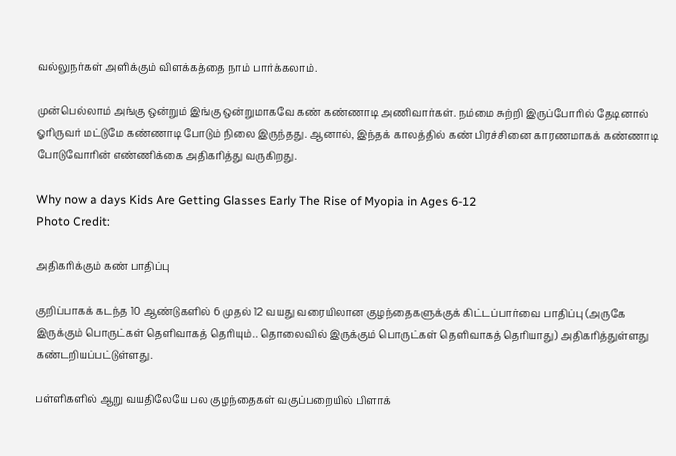வல்லுநர்கள் அளிக்கும் விளக்கத்தை நாம் பார்க்கலாம்.

முன்பெல்லாம் அங்கு ஒன்றும் இங்கு ஒன்றுமாகவே கண் கண்ணாடி அணிவார்கள். நம்மை சுற்றி இருப்போரில் தேடினால் ஓரிருவர் மட்டுமே கண்ணாடி போடும் நிலை இருந்தது. ஆனால், இந்தக் காலத்தில் கண் பிரச்சினை காரணமாகக் கண்ணாடி போடுவோரின் எண்ணிக்கை அதிகரித்து வருகிறது.

Why now a days Kids Are Getting Glasses Early The Rise of Myopia in Ages 6-12
Photo Credit:

அதிகரிக்கும் கண் பாதிப்பு

குறிப்பாகக் கடந்த 10 ஆண்டுகளில் 6 முதல் 12 வயது வரையிலான குழந்தைகளுக்குக் கிட்டப்பார்வை பாதிப்பு (அருகே இருக்கும் பொருட்கள் தெளிவாகத் தெரியும்.. தொலைவில் இருக்கும் பொருட்கள் தெளிவாகத் தெரியாது) அதிகரித்துள்ளது கண்டறியப்பட்டுள்ளது.

பள்ளிகளில் ஆறு வயதிலேயே பல குழந்தைகள் வகுப்பறையில் பிளாக்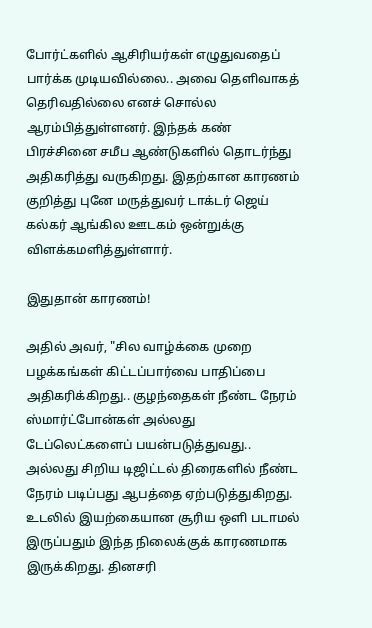போர்ட்களில் ஆசிரியர்கள் எழுதுவதைப் பார்க்க முடியவில்லை.. அவை தெளிவாகத் தெரிவதில்லை எனச் சொல்ல ஆரம்பித்துள்ளனர். இந்தக் கண் பிரச்சினை சமீப ஆண்டுகளில் தொடர்ந்து அதிகரித்து வருகிறது. இதற்கான காரணம் குறித்து புனே மருத்துவர் டாக்டர் ஜெய் கல்கர் ஆங்கில ஊடகம் ஒன்றுக்கு விளக்கமளித்துள்ளார்.

இதுதான் காரணம்!

அதில் அவர், "சில வாழ்க்கை முறை பழக்கங்கள் கிட்டப்பார்வை பாதிப்பை அதிகரிக்கிறது.. குழந்தைகள் நீண்ட நேரம் ஸ்மார்ட்போன்கள் அல்லது டேப்லெட்களைப் பயன்படுத்துவது.. அல்லது சிறிய டிஜிட்டல் திரைகளில் நீண்ட நேரம் படிப்பது ஆபத்தை ஏற்படுத்துகிறது. உடலில் இயற்கையான சூரிய ஒளி படாமல் இருப்பதும் இந்த நிலைக்குக் காரணமாக இருக்கிறது. தினசரி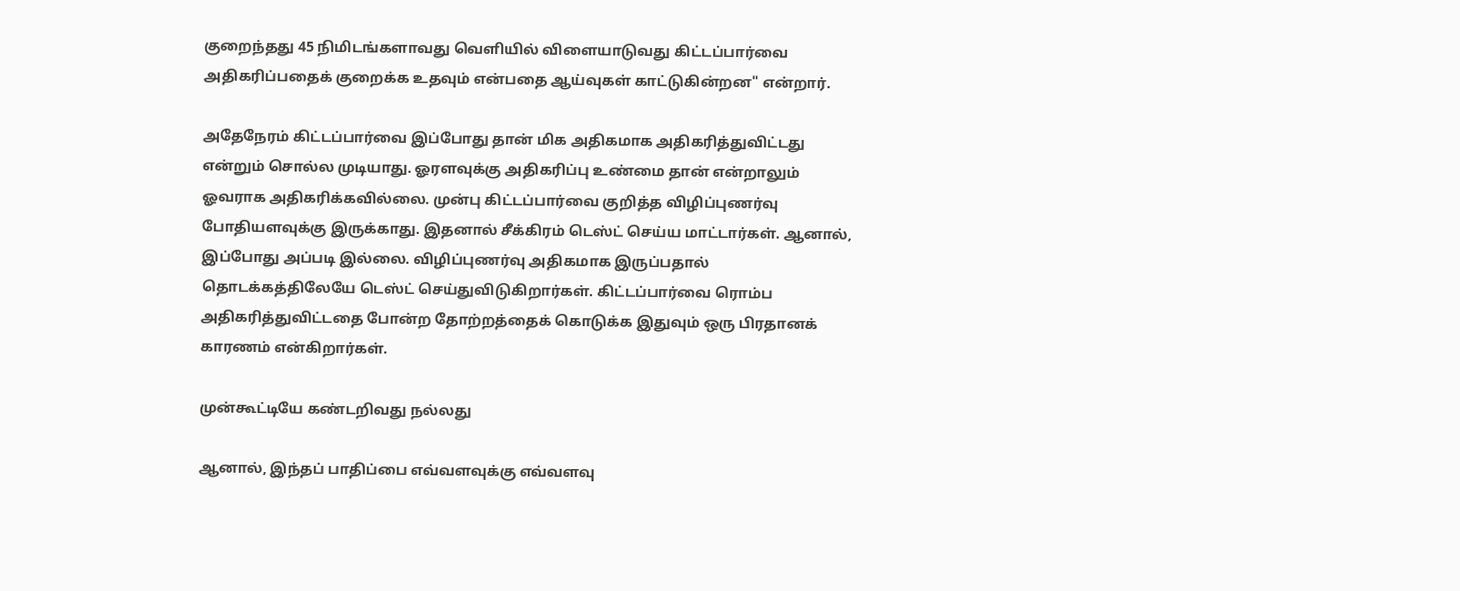குறைந்தது 45 நிமிடங்களாவது வெளியில் விளையாடுவது கிட்டப்பார்வை அதிகரிப்பதைக் குறைக்க உதவும் என்பதை ஆய்வுகள் காட்டுகின்றன" என்றார்.

அதேநேரம் கிட்டப்பார்வை இப்போது தான் மிக அதிகமாக அதிகரித்துவிட்டது என்றும் சொல்ல முடியாது. ஓரளவுக்கு அதிகரிப்பு உண்மை தான் என்றாலும் ஓவராக அதிகரிக்கவில்லை. முன்பு கிட்டப்பார்வை குறித்த விழிப்புணர்வு போதியளவுக்கு இருக்காது. இதனால் சீக்கிரம் டெஸ்ட் செய்ய மாட்டார்கள். ஆனால், இப்போது அப்படி இல்லை. விழிப்புணர்வு அதிகமாக இருப்பதால் தொடக்கத்திலேயே டெஸ்ட் செய்துவிடுகிறார்கள். கிட்டப்பார்வை ரொம்ப அதிகரித்துவிட்டதை போன்ற தோற்றத்தைக் கொடுக்க இதுவும் ஒரு பிரதானக் காரணம் என்கிறார்கள்.

முன்கூட்டியே கண்டறிவது நல்லது

ஆனால், இந்தப் பாதிப்பை எவ்வளவுக்கு எவ்வளவு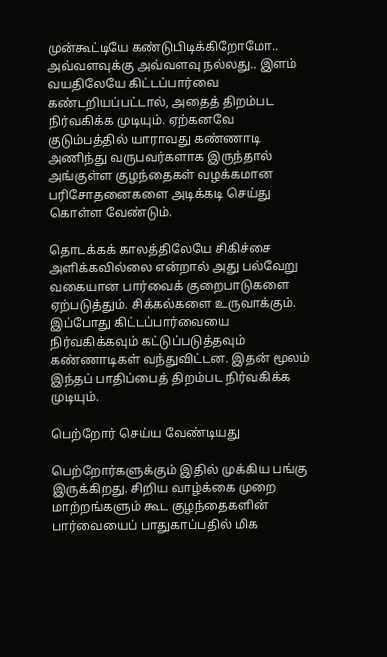முன்கூட்டியே கண்டுபிடிக்கிறோமோ.. அவ்வளவுக்கு அவ்வளவு நல்லது.. இளம் வயதிலேயே கிட்டப்பார்வை கண்டறியப்பட்டால், அதைத் திறம்பட நிர்வகிக்க முடியும். ஏற்கனவே குடும்பத்தில் யாராவது கண்ணாடி அணிந்து வருபவர்களாக இருந்தால் அங்குள்ள குழந்தைகள் வழக்கமான பரிசோதனைகளை அடிக்கடி செய்து கொள்ள வேண்டும்.

தொடக்கக் காலத்திலேயே சிகிச்சை அளிக்கவில்லை என்றால் அது பல்வேறு வகையான பார்வைக் குறைபாடுகளை ஏற்படுத்தும். சிக்கல்களை உருவாக்கும். இப்போது கிட்டப்பார்வையை நிர்வகிக்கவும் கட்டுப்படுத்தவும் கண்ணாடிகள் வந்துவிட்டன. இதன் மூலம் இந்தப் பாதிப்பைத் திறம்பட நிர்வகிக்க முடியும்.

பெற்றோர் செய்ய வேண்டியது

பெற்றோர்களுக்கும் இதில் முக்கிய பங்கு இருக்கிறது. சிறிய வாழ்க்கை முறை மாற்றங்களும் கூட குழந்தைகளின் பார்வையைப் பாதுகாப்பதில் மிக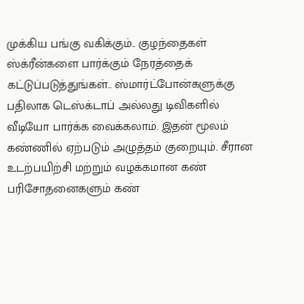முக்கிய பங்கு வகிக்கும்.. குழந்தைகள் ஸ்க்ரீன்களை பார்க்கும் நேரத்தைக் கட்டுப்படுத்துங்கள்.. ஸ்மார்ட்போன்களுக்கு பதிலாக டெஸ்க்டாப் அல்லது டிவிகளில் வீடியோ பார்க்க வைக்கலாம். இதன் மூலம் கண்ணில் ஏற்படும் அழுத்தம் குறையும். சீரான உடற்பயிற்சி மற்றும் வழக்கமான கண் பரிசோதனைகளும் கண்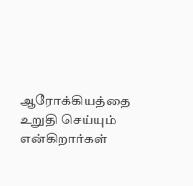ஆரோக்கியத்தை உறுதி செய்யும் என்கிறார்கள்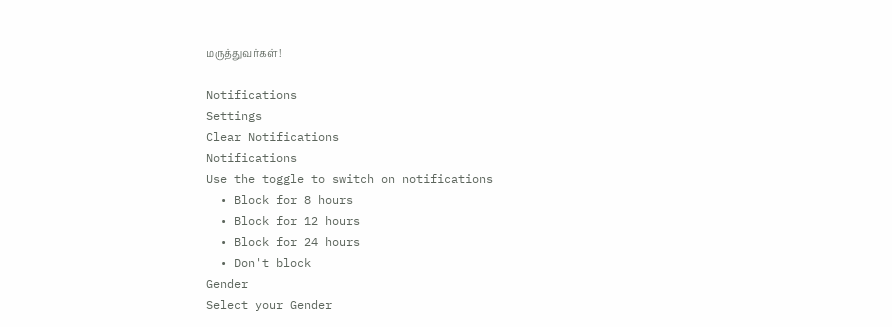மருத்துவர்கள்!

Notifications
Settings
Clear Notifications
Notifications
Use the toggle to switch on notifications
  • Block for 8 hours
  • Block for 12 hours
  • Block for 24 hours
  • Don't block
Gender
Select your Gender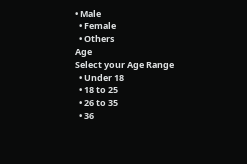• Male
  • Female
  • Others
Age
Select your Age Range
  • Under 18
  • 18 to 25
  • 26 to 35
  • 36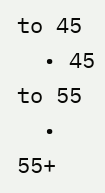to 45
  • 45 to 55
  • 55+